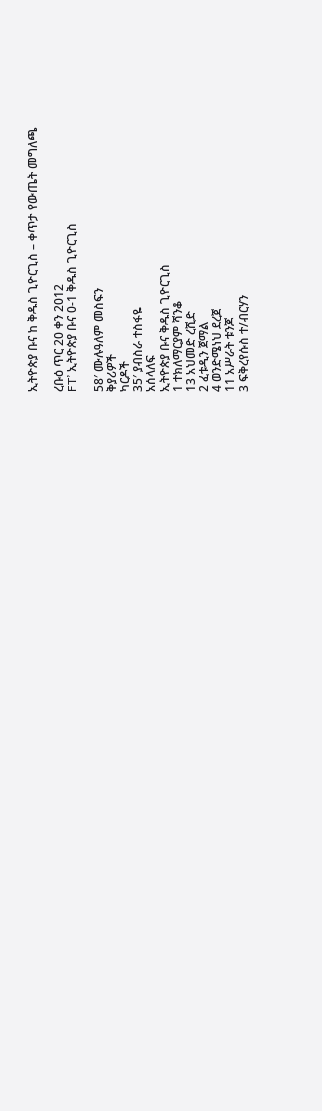ኢትዮጵያ ቡና ከ ቅዱስ ጊዮርጊስ – ቀጥታ የውጤት መግለጫ

ረቡዕ ጥር 20 ቀን 2012
FT’ ኢትዮጵያ ቡና 0-1 ቅዱስ ጊዮርጊስ

58′ ሙሉዓለም መስፍን
ቅያሪዎች
ካርዶች
35′ ያብስራ ተስፋዬ
አሰላለፍ
ኢትዮጵያ ቡና ቅዱስ ጊዮርጊስ
1 ተክለማርያም ሻንቆ
13 አህመድ ረሺድ
2 ፈቱዲን ጀማል
4 ወንድሜነህ ደረጀ
11 አሥራት ቱንጆ
3 ፍቅረየሱስ ተ/ብርሃን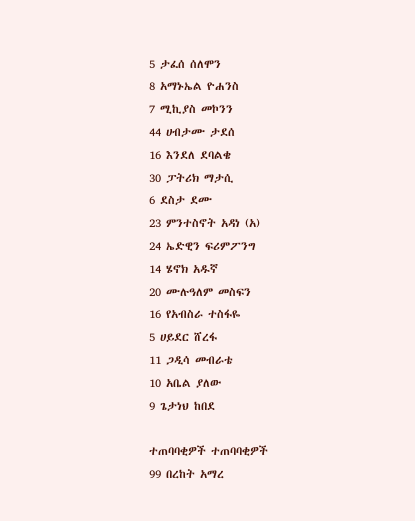5 ታፈሰ ሰለሞን
8 አማኑኤል ዮሐንስ
7 ሚኪያስ መኮንን
44 ሀብታሙ ታደሰ
16 እንደለ ደባልቄ
30 ፓትሪክ ማታሲ
6 ደስታ ደሙ
23 ምንተስኖት አዳነ (አ)
24 ኤድዊን ፍሪምፖንግ
14 ሄኖክ አዱኛ
20 ሙሉዓለም መስፍን
16 የአብስራ ተስፋዬ
5 ሀይደር ሸረፋ
11 ጋዲሳ መብራቴ
10 አቤል ያለው
9 ጌታነህ ከበደ

ተጠባባቂዎች ተጠባባቂዎች
99 በረከት አማረ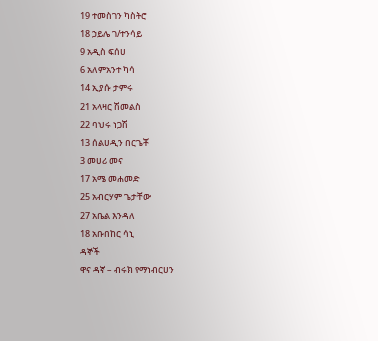19 ተመስገን ካስትሮ
18 ኃይሌ ገ/ተንሳይ
9 አዲስ ፍሰሀ
6 አለምአንተ ካሳ
14 ኢያሱ ታምሩ
21 አላዛር ሽመልስ
22 ባህሩ ነጋሽ
13 ሰልሀዲን በርጌቾ
3 መሀሪ መና
17 አሜ መሐመድ
25 አብርሃም ጌታቸው
27 አቤል እንዳለ
18 አቡበከር ሳኒ
ዳኞች
ዋና ዳኛ – ብሩክ የማነብርሀን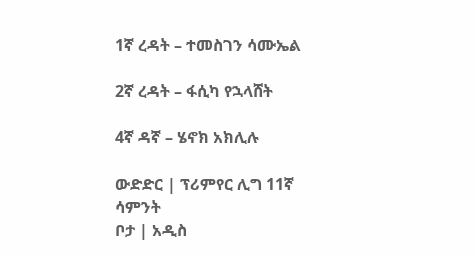1ኛ ረዳት – ተመስገን ሳሙኤል

2ኛ ረዳት – ፋሲካ የኋላሸት

4ኛ ዳኛ – ሄኖክ አክሊሉ

ውድድር | ፕሪምየር ሊግ 11ኛ ሳምንት
ቦታ | አዲስ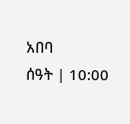አበባ
ሰዓት | 10:00